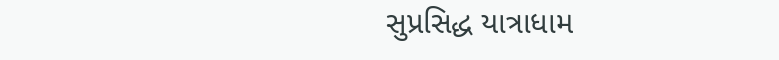સુપ્રસિદ્ધ યાત્રાધામ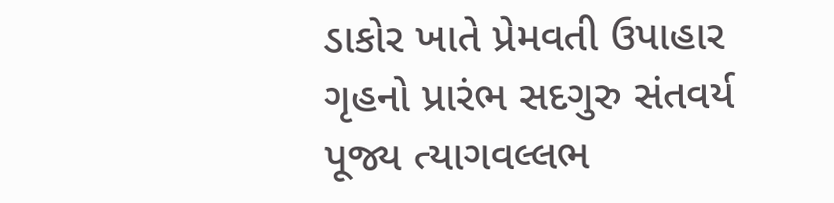ડાકોર ખાતે પ્રેમવતી ઉપાહાર ગૃહનો પ્રારંભ સદગુરુ સંતવર્ય પૂજ્ય ત્યાગવલ્લભ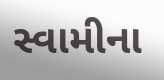સ્વામીના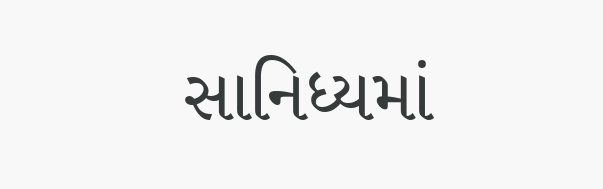સાનિધ્યમાં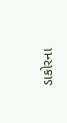ડાકોરના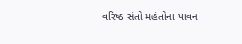વરિષ્ઠ સંતો મહંતોના પાવન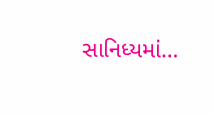સાનિધ્યમાં…